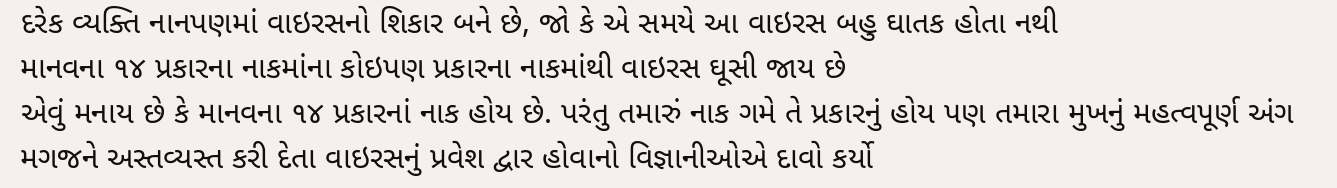દરેક વ્યક્તિ નાનપણમાં વાઇરસનો શિકાર બને છે, જો કે એ સમયે આ વાઇરસ બહુ ઘાતક હોતા નથી
માનવના ૧૪ પ્રકારના નાકમાંના કોઇપણ પ્રકારના નાકમાંથી વાઇરસ ઘૂસી જાય છે
એવું મનાય છે કે માનવના ૧૪ પ્રકારનાં નાક હોય છે. પરંતુ તમારું નાક ગમે તે પ્રકારનું હોય પણ તમારા મુખનું મહત્વપૂર્ણ અંગ મગજને અસ્તવ્યસ્ત કરી દેતા વાઇરસનું પ્રવેશ દ્વાર હોવાનો વિજ્ઞાનીઓએ દાવો કર્યો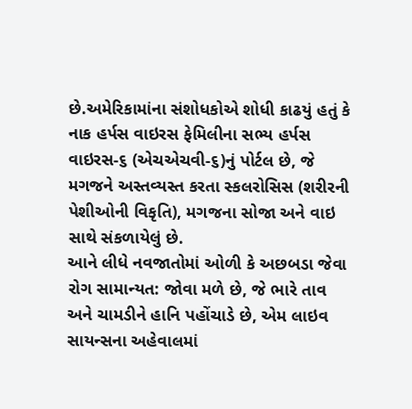છે.અમેરિકામાંના સંશોધકોએ શોધી કાઢયું હતું કે નાક હર્પસ વાઇરસ ફેમિલીના સભ્ય હર્પસ વાઇરસ-૬ (એચએચવી-૬)નું પોર્ટલ છે, જે મગજને અસ્તવ્યસ્ત કરતા સ્કલરોસિસ (શરીરની પેશીઓની વિકૃતિ), મગજના સોજા અને વાઇ સાથે સંકળાયેલું છે.
આને લીધે નવજાતોમાં ઓળી કે અછબડા જેવા રોગ સામાન્યત: જોવા મળે છે, જે ભારે તાવ અને ચામડીને હાનિ પહોંચાડે છે, એમ લાઇવ સાયન્સના અહેવાલમાં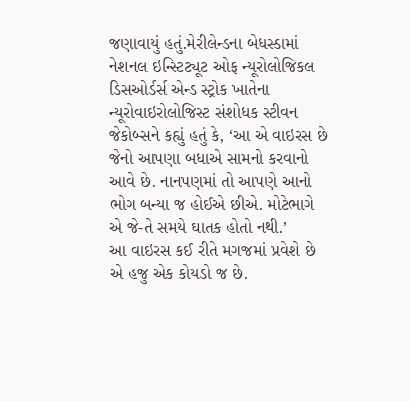જણાવાયું હતું.મેરીલેન્ડના બેધસ્ડામાં નેશનલ ઇન્સ્ટિટ્યૂટ ઓફ ન્યૂરોલોજિકલ ડિસઓર્ડર્સ એન્ડ સ્ટ્રોક ખાતેના ન્યૂરોવાઇરોલોજિસ્ટ સંશોધક સ્ટીવન જેકોબ્સને કહ્યું હતું કે, ‘આ એ વાઇરસ છે જેનો આપણા બધાએ સામનો કરવાનો આવે છે. નાનપણમાં તો આપણે આનો ભોગ બન્યા જ હોઈએ છીએ. મોટેભાગે એ જે-તે સમયે ઘાતક હોતો નથી.’
આ વાઇરસ કઈ રીતે મગજમાં પ્રવેશે છે એ હજુ એક કોયડો જ છે.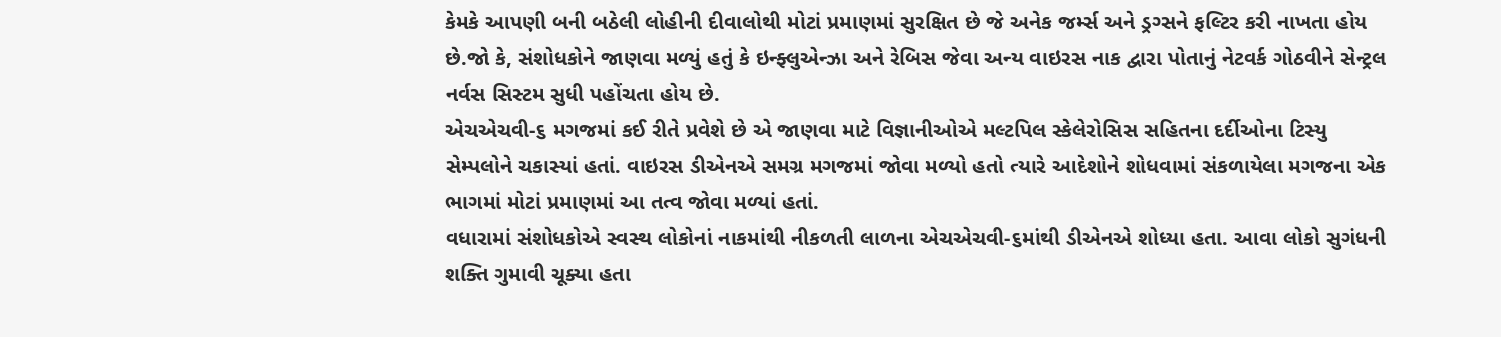કેમકે આપણી બની બઠેલી લોહીની દીવાલોથી મોટાં પ્રમાણમાં સુરક્ષિત છે જે અનેક જર્મ્સ અને ડ્રગ્સને ફલ્ટિર કરી નાખતા હોય છે.જો કે, સંશોધકોને જાણવા મળ્યું હતું કે ઇન્ફ્લુએન્ઝા અને રેબિસ જેવા અન્ય વાઇરસ નાક દ્વારા પોતાનું નેટવર્ક ગોઠવીને સેન્ટ્રલ નર્વસ સિસ્ટમ સુધી પહોંચતા હોય છે.
એચએચવી-૬ મગજમાં કઈ રીતે પ્રવેશે છે એ જાણવા માટે વિજ્ઞાનીઓએ મલ્ટપિલ સ્કેલેરોસિસ સહિતના દર્દીઓના ટિસ્યુ સેમ્પલોને ચકાસ્યાં હતાં. વાઇરસ ડીએનએ સમગ્ર મગજમાં જોવા મળ્યો હતો ત્યારે આદેશોને શોધવામાં સંકળાયેલા મગજના એક ભાગમાં મોટાં પ્રમાણમાં આ તત્વ જોવા મળ્યાં હતાં.
વધારામાં સંશોધકોએ સ્વસ્થ લોકોનાં નાકમાંથી નીકળતી લાળના એચએચવી-૬માંથી ડીએનએ શોધ્યા હતા. આવા લોકો સુગંધની શક્તિ ગુમાવી ચૂક્યા હતા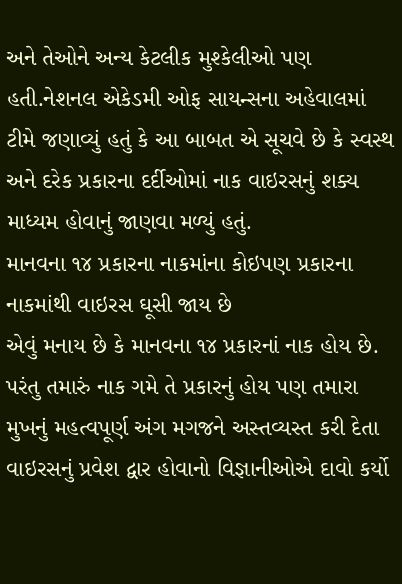અને તેઓને અન્ય કેટલીક મુશ્કેલીઓ પણ હતી.નેશનલ એકેડમી ઓફ સાયન્સના અહેવાલમાં ટીમે જણાવ્યું હતું કે આ બાબત એ સૂચવે છે કે સ્વસ્થ અને દરેક પ્રકારના દર્દીઓમાં નાક વાઇરસનું શક્ય માધ્યમ હોવાનું જાણવા મળ્યું હતું.
માનવના ૧૪ પ્રકારના નાકમાંના કોઇપણ પ્રકારના નાકમાંથી વાઇરસ ઘૂસી જાય છે
એવું મનાય છે કે માનવના ૧૪ પ્રકારનાં નાક હોય છે. પરંતુ તમારું નાક ગમે તે પ્રકારનું હોય પણ તમારા મુખનું મહત્વપૂર્ણ અંગ મગજને અસ્તવ્યસ્ત કરી દેતા વાઇરસનું પ્રવેશ દ્વાર હોવાનો વિજ્ઞાનીઓએ દાવો કર્યો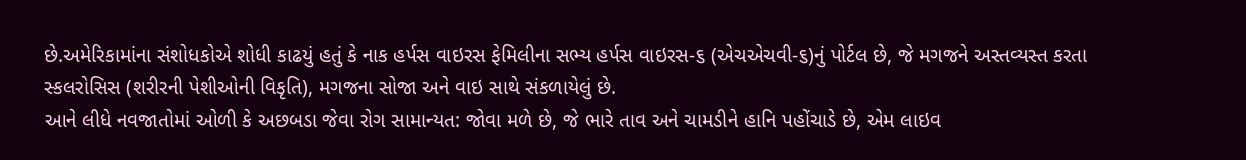છે.અમેરિકામાંના સંશોધકોએ શોધી કાઢયું હતું કે નાક હર્પસ વાઇરસ ફેમિલીના સભ્ય હર્પસ વાઇરસ-૬ (એચએચવી-૬)નું પોર્ટલ છે, જે મગજને અસ્તવ્યસ્ત કરતા સ્કલરોસિસ (શરીરની પેશીઓની વિકૃતિ), મગજના સોજા અને વાઇ સાથે સંકળાયેલું છે.
આને લીધે નવજાતોમાં ઓળી કે અછબડા જેવા રોગ સામાન્યત: જોવા મળે છે, જે ભારે તાવ અને ચામડીને હાનિ પહોંચાડે છે, એમ લાઇવ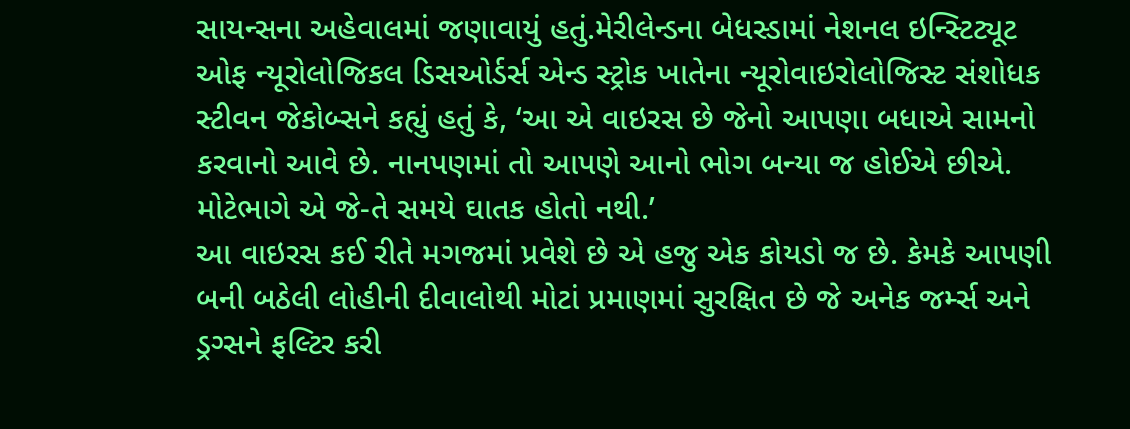સાયન્સના અહેવાલમાં જણાવાયું હતું.મેરીલેન્ડના બેધસ્ડામાં નેશનલ ઇન્સ્ટિટ્યૂટ ઓફ ન્યૂરોલોજિકલ ડિસઓર્ડર્સ એન્ડ સ્ટ્રોક ખાતેના ન્યૂરોવાઇરોલોજિસ્ટ સંશોધક સ્ટીવન જેકોબ્સને કહ્યું હતું કે, ‘આ એ વાઇરસ છે જેનો આપણા બધાએ સામનો કરવાનો આવે છે. નાનપણમાં તો આપણે આનો ભોગ બન્યા જ હોઈએ છીએ. મોટેભાગે એ જે-તે સમયે ઘાતક હોતો નથી.’
આ વાઇરસ કઈ રીતે મગજમાં પ્રવેશે છે એ હજુ એક કોયડો જ છે. કેમકે આપણી બની બઠેલી લોહીની દીવાલોથી મોટાં પ્રમાણમાં સુરક્ષિત છે જે અનેક જર્મ્સ અને ડ્રગ્સને ફલ્ટિર કરી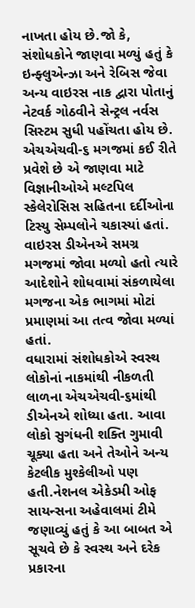નાખતા હોય છે.જો કે, સંશોધકોને જાણવા મળ્યું હતું કે ઇન્ફ્લુએન્ઝા અને રેબિસ જેવા અન્ય વાઇરસ નાક દ્વારા પોતાનું નેટવર્ક ગોઠવીને સેન્ટ્રલ નર્વસ સિસ્ટમ સુધી પહોંચતા હોય છે.
એચએચવી-૬ મગજમાં કઈ રીતે પ્રવેશે છે એ જાણવા માટે વિજ્ઞાનીઓએ મલ્ટપિલ સ્કેલેરોસિસ સહિતના દર્દીઓના ટિસ્યુ સેમ્પલોને ચકાસ્યાં હતાં. વાઇરસ ડીએનએ સમગ્ર મગજમાં જોવા મળ્યો હતો ત્યારે આદેશોને શોધવામાં સંકળાયેલા મગજના એક ભાગમાં મોટાં પ્રમાણમાં આ તત્વ જોવા મળ્યાં હતાં.
વધારામાં સંશોધકોએ સ્વસ્થ લોકોનાં નાકમાંથી નીકળતી લાળના એચએચવી-૬માંથી ડીએનએ શોધ્યા હતા. આવા લોકો સુગંધની શક્તિ ગુમાવી ચૂક્યા હતા અને તેઓને અન્ય કેટલીક મુશ્કેલીઓ પણ હતી.નેશનલ એકેડમી ઓફ સાયન્સના અહેવાલમાં ટીમે જણાવ્યું હતું કે આ બાબત એ સૂચવે છે કે સ્વસ્થ અને દરેક પ્રકારના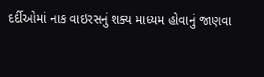દર્દીઓમાં નાક વાઇરસનું શક્ય માધ્યમ હોવાનું જાણવા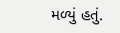મળ્યું હતું.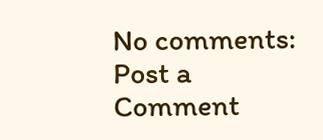No comments:
Post a Comment